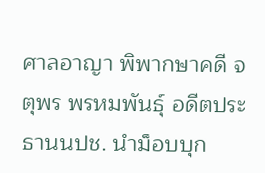ศาลอาญา พิพากษาคดี จตุพร พรหมพันธุ์ อดีตประธานนปช. นำม็อบบุก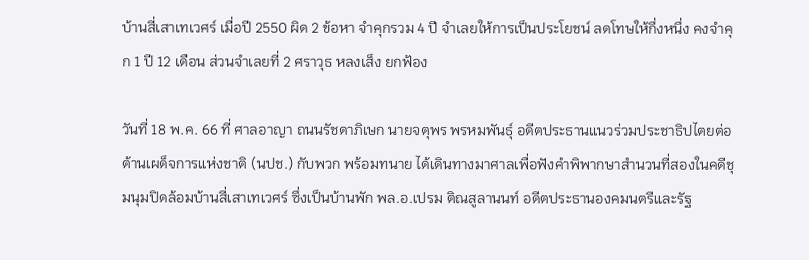บ้านสี่เสาเทเวศร์ เมื่อปี 2550 ผิด 2 ข้อหา จำคุกรวม 4 ปี จำเลยให้การเป็นประโยชน์ ลดโทษให้กึ่งหนึ่ง คงจำคุก 1 ปี 12 เดือน ส่วนจำเลยที่ 2 ศราวุธ หลงเส็ง ยกฟ้อง

วันที่ 18 พ.ค. 66 ที่ ศาลอาญา ถนนรัชดาภิเษก นายจตุพร พรหมพันธุ์ อดีตประธานแนวร่วมประชาธิปไตยต่อต้านเผด็จการแห่งชาติ (นปช.) กับพวก พร้อมทนาย ได้เดินทางมาศาลเพื่อฟังคำพิพากษาสำนวนที่สองในคดีชุมนุมปิดล้อมบ้านสี่เสาเทเวศร์ ซึ่งเป็นบ้านพัก พล.อ.เปรม ติณสูลานนท์ อดีตประธานองคมนตรีและรัฐ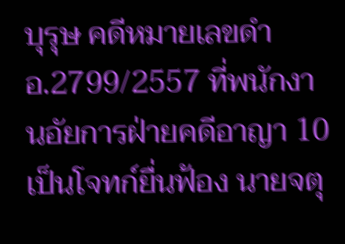บุรุษ คดีหมายเลขดำ อ.2799/2557 ที่พนักงานอัยการฝ่ายคดีอาญา 10 เป็นโจทก์ยื่นฟ้อง นายจตุ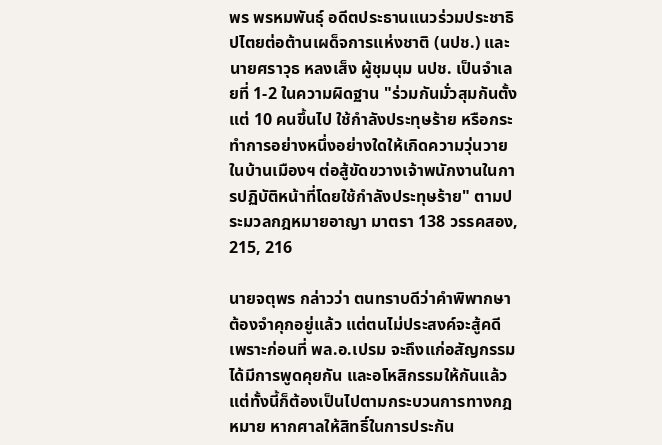พร พรหมพันธุ์ อดีตประธานแนวร่วมประชาธิปไตยต่อต้านเผด็จการแห่งชาติ (นปช.) และ นายศราวุธ หลงเส็ง ผู้ชุมนุม นปช. เป็นจำเลยที่ 1-2 ในความผิดฐาน "ร่วมกันมั่วสุมกันตั้งแต่ 10 คนขึ้นไป ใช้กำลังประทุษร้าย หรือกระทำการอย่างหนึ่งอย่างใดให้เกิดความวุ่นวายในบ้านเมืองฯ ต่อสู้ขัดขวางเจ้าพนักงานในการปฏิบัติหน้าที่โดยใช้กำลังประทุษร้าย" ตามประมวลกฎหมายอาญา มาตรา 138 วรรคสอง, 215, 216

นายจตุพร กล่าวว่า ตนทราบดีว่าคำพิพากษาต้องจำคุกอยู่แล้ว แต่ตนไม่ประสงค์จะสู้คดี เพราะก่อนที่ พล.อ.เปรม จะถึงแก่อสัญกรรม ได้มีการพูดคุยกัน และอโหสิกรรมให้กันแล้ว แต่ทั้งนี้ก็ต้องเป็นไปตามกระบวนการทางกฎหมาย หากศาลให้สิทธิ์ในการประกัน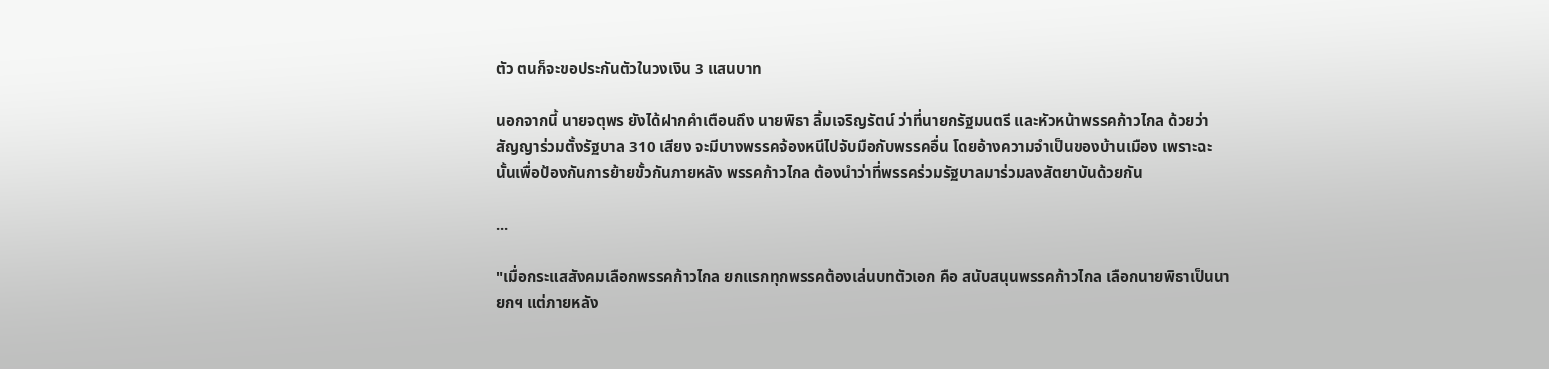ตัว ตนก็จะขอประกันตัวในวงเงิน 3 แสนบาท

นอกจากนี้ นายจตุพร ยังได้ฝากคำเตือนถึง นายพิธา ลิ้มเจริญรัตน์ ว่าที่นายกรัฐมนตรี และหัวหน้าพรรคก้าวไกล ด้วยว่า สัญญาร่วมตั้งรัฐบาล 310 เสียง จะมีบางพรรคจ้องหนีไปจับมือกับพรรคอื่น โดยอ้างความจำเป็นของบ้านเมือง เพราะฉะนั้นเพื่อป้องกันการย้ายขั้วกันภายหลัง พรรคก้าวไกล ต้องนำว่าที่พรรคร่วมรัฐบาลมาร่วมลงสัตยาบันด้วยกัน

...

"เมื่อกระแสสังคมเลือกพรรคก้าวไกล ยกแรกทุกพรรคต้องเล่นบทตัวเอก คือ สนับสนุนพรรคก้าวไกล เลือกนายพิธาเป็นนายกฯ แต่ภายหลัง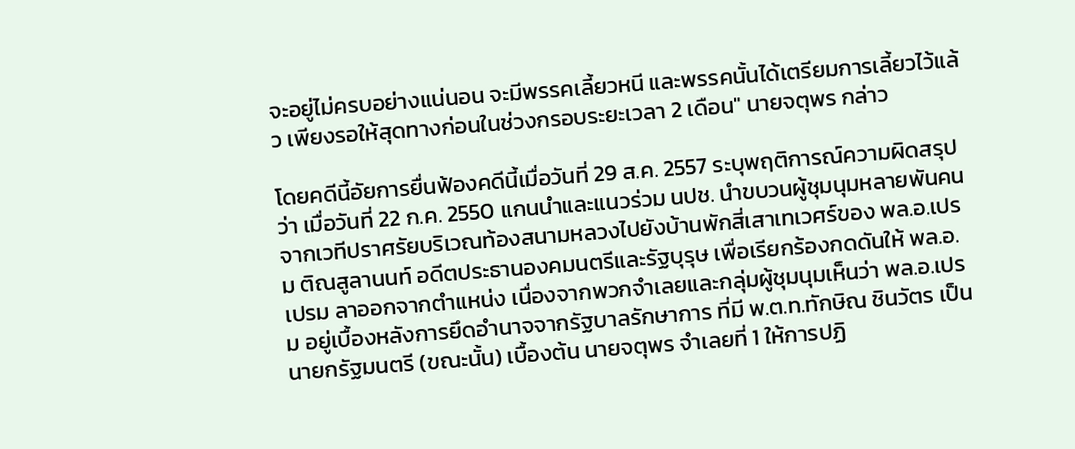จะอยู่ไม่ครบอย่างแน่นอน จะมีพรรคเลี้ยวหนี และพรรคนั้นได้เตรียมการเลี้ยวไว้แล้ว เพียงรอให้สุดทางก่อนในช่วงกรอบระยะเวลา 2 เดือน" นายจตุพร กล่าว

โดยคดีนี้อัยการยื่นฟ้องคดีนี้เมื่อวันที่ 29 ส.ค. 2557 ระบุพฤติการณ์ความผิดสรุปว่า เมื่อวันที่ 22 ก.ค. 2550 แกนนำและแนวร่วม นปช. นำขบวนผู้ชุมนุมหลายพันคนจากเวทีปราศรัยบริเวณท้องสนามหลวงไปยังบ้านพักสี่เสาเทเวศร์ของ พล.อ.เปรม ติณสูลานนท์ อดีตประธานองคมนตรีและรัฐบุรุษ เพื่อเรียกร้องกดดันให้ พล.อ.เปรม ลาออกจากตำแหน่ง เนื่องจากพวกจำเลยและกลุ่มผู้ชุมนุมเห็นว่า พล.อ.เปรม อยู่เบื้องหลังการยึดอำนาจจากรัฐบาลรักษาการ ที่มี พ.ต.ท.ทักษิณ ชินวัตร เป็นนายกรัฐมนตรี (ขณะนั้น) เบื้องต้น นายจตุพร จำเลยที่ 1 ให้การปฏิ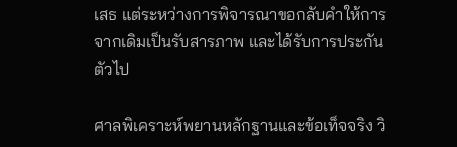เสธ แต่ระหว่างการพิจารณาขอกลับคำให้การจากเดิมเป็นรับสารภาพ และได้รับการประกันตัวไป

ศาลพิเคราะห์พยานหลักฐานและข้อเท็จจริง วิ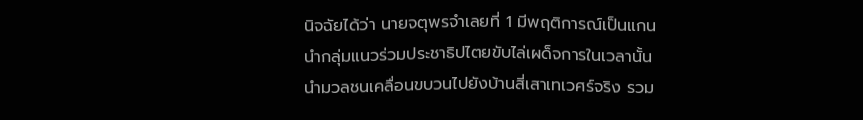นิจฉัยได้ว่า นายจตุพรจำเลยที่ 1 มีพฤติการณ์เป็นแกนนำกลุ่มแนวร่วมประชาธิปไตยขับไล่เผด็จการในเวลานั้น นำมวลชนเคลื่อนขบวนไปยังบ้านสี่เสาเทเวศร์จริง รวม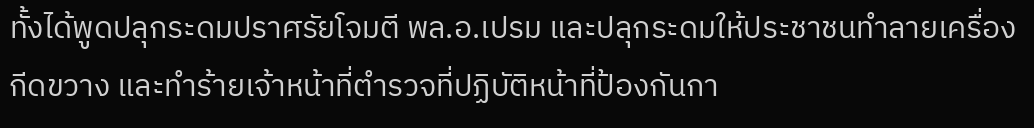ทั้งได้พูดปลุกระดมปราศรัยโจมตี พล.อ.เปรม และปลุกระดมให้ประชาชนทำลายเครื่องกีดขวาง และทำร้ายเจ้าหน้าที่ตำรวจที่ปฏิบัติหน้าที่ป้องกันกา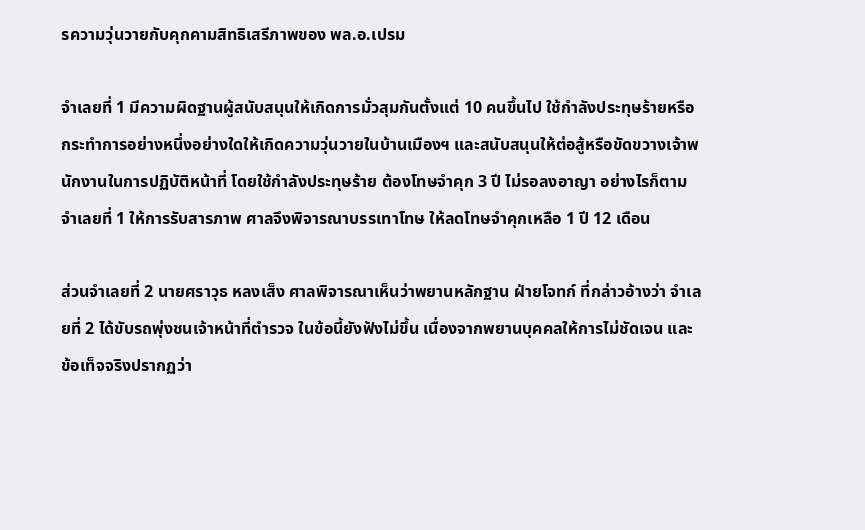รความวุ่นวายกับคุกคามสิทธิเสรีภาพของ พล.อ.เปรม

จำเลยที่ 1 มีความผิดฐานผู้สนับสนุนให้เกิดการมั่วสุมกันตั้งแต่ 10 คนขึ้นไป ใช้กำลังประทุษร้ายหรือกระทำการอย่างหนึ่งอย่างใดให้เกิดความวุ่นวายในบ้านเมืองฯ และสนับสนุนให้ต่อสู้หรือขัดขวางเจ้าพนักงานในการปฏิบัติหน้าที่ โดยใช้กำลังประทุษร้าย ต้องโทษจำคุก 3 ปี ไม่รอลงอาญา อย่างไรก็ตาม จำเลยที่ 1 ให้การรับสารภาพ ศาลจึงพิจารณาบรรเทาโทษ ให้ลดโทษจำคุกเหลือ 1 ปี 12 เดือน

ส่วนจำเลยที่ 2 นายศราวุธ หลงเส็ง ศาลพิจารณาเห็นว่าพยานหลักฐาน ฝ่ายโจทก์ ที่กล่าวอ้างว่า จำเลยที่ 2 ได้ขับรถพุ่งชนเจ้าหน้าที่ตำรวจ ในข้อนี้ยังฟังไม่ขึ้น เนื่องจากพยานบุคคลให้การไม่ชัดเจน และข้อเท็จจริงปรากฏว่า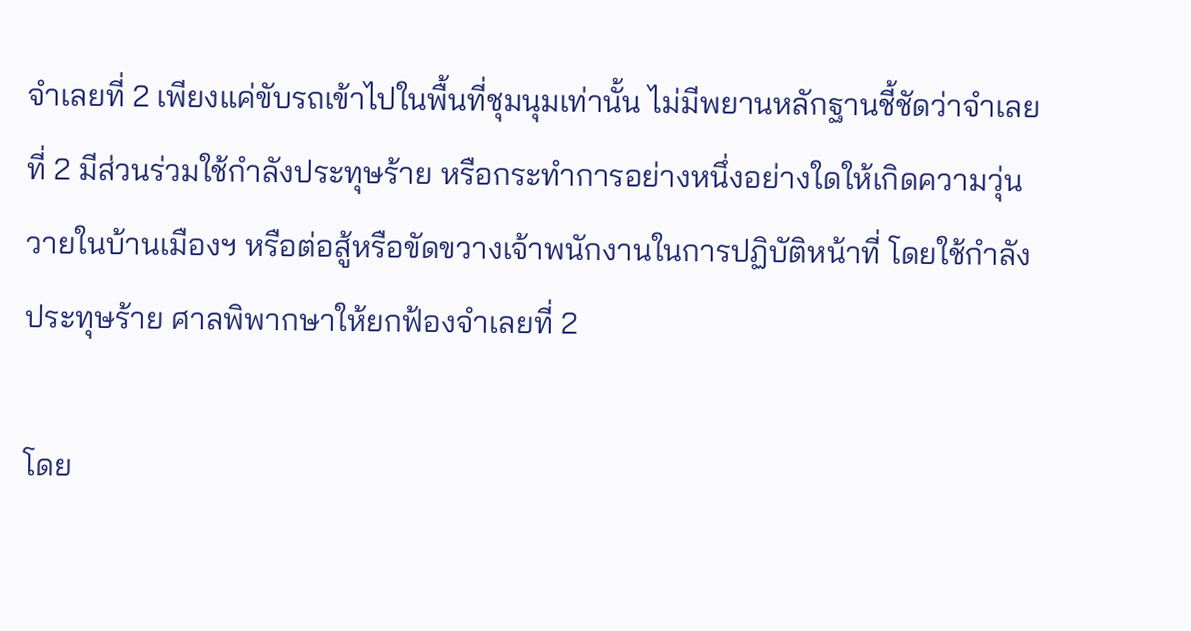จำเลยที่ 2 เพียงแค่ขับรถเข้าไปในพื้นที่ชุมนุมเท่านั้น ไม่มีพยานหลักฐานชี้ชัดว่าจำเลยที่ 2 มีส่วนร่วมใช้กำลังประทุษร้าย หรือกระทำการอย่างหนึ่งอย่างใดให้เกิดความวุ่นวายในบ้านเมืองฯ หรือต่อสู้หรือขัดขวางเจ้าพนักงานในการปฏิบัติหน้าที่ โดยใช้กำลังประทุษร้าย ศาลพิพากษาให้ยกฟ้องจำเลยที่ 2

โดย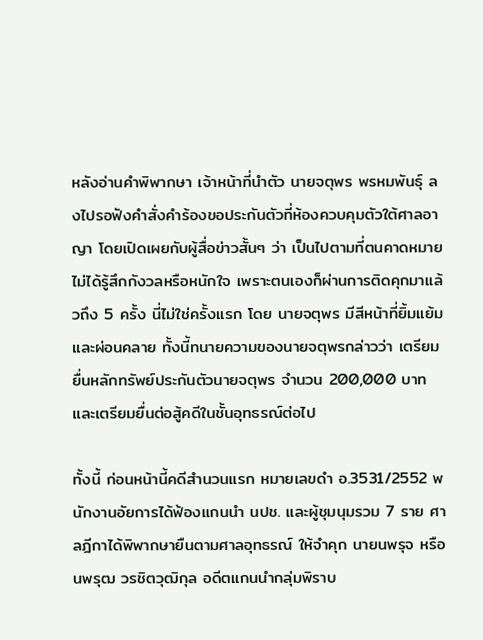หลังอ่านคำพิพากษา เจ้าหน้าที่นำตัว นายจตุพร พรหมพันธุ์ ลงไปรอฟังคำสั่งคำร้องขอประกันตัวที่ห้องควบคุมตัวใต้ศาลอาญา โดยเปิดเผยกับผู้สื่อข่าวสั้นๆ ว่า เป็นไปตามที่ตนคาดหมาย ไม่ได้รู้สึกกังวลหรือหนักใจ เพราะตนเองก็ผ่านการติดคุกมาแล้วถึง 5 ครั้ง นี่ไม่ใช่ครั้งแรก โดย นายจตุพร มีสีหน้าที่ยิ้มแย้มและผ่อนคลาย ทั้งนี้ทนายความของนายจตุพรกล่าวว่า เตรียมยื่นหลักทรัพย์ประกันตัวนายจตุพร จำนวน 200,000 บาท และเตรียมยื่นต่อสู้คดีในชั้นอุทธรณ์ต่อไป

ทั้งนี้ ก่อนหน้านี้คดีสำนวนแรก หมายเลขดำ อ.3531/2552 พนักงานอัยการได้ฟ้องแกนนำ นปช. และผู้ชุมนุมรวม 7 ราย ศาลฎีกาได้พิพากษายืนตามศาลอุทธรณ์ ให้จำคุก นายนพรุจ หรือนพรุฒ วรชิตวุฒิกุล อดีตแกนนำกลุ่มพิราบ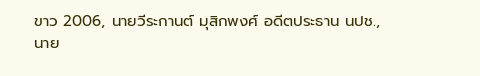ขาว 2006, นายวีระกานต์ มุสิกพงศ์ อดีตประธาน นปช., นาย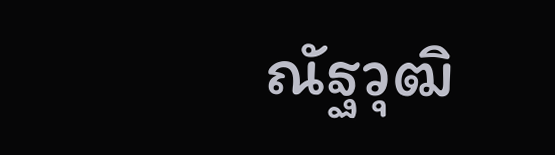ณัฐวุฒิ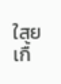ใสยเกื้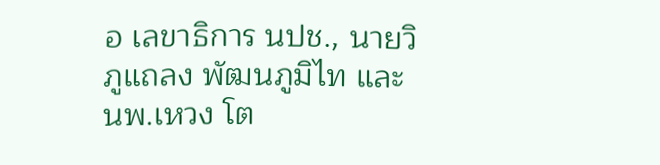อ เลขาธิการ นปช., นายวิภูแถลง พัฒนภูมิไท และ นพ.เหวง โต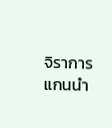จิราการ แกนนำ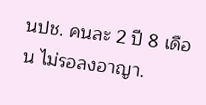นปช. คนละ 2 ปี 8 เดือน ไม่รอลงอาญา.